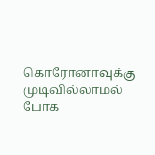கொரோனாவுக்கு முடிவில்லாமல் போக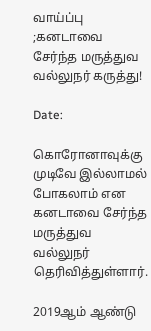வாய்ப்பு ;கனடாவை சேர்ந்த மருத்துவ வல்லுநர் கருத்து!

Date:

கொரோனாவுக்கு முடிவே இல்லாமல் போகலாம் என கனடாவை சேர்ந்த மருத்துவ வல்லுநர் தெரிவித்துள்ளார்.

2019ஆம் ஆண்டு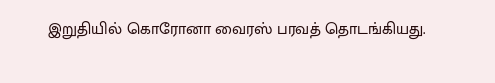இறுதியில் கொரோனா வைரஸ் பரவத் தொடங்கியது.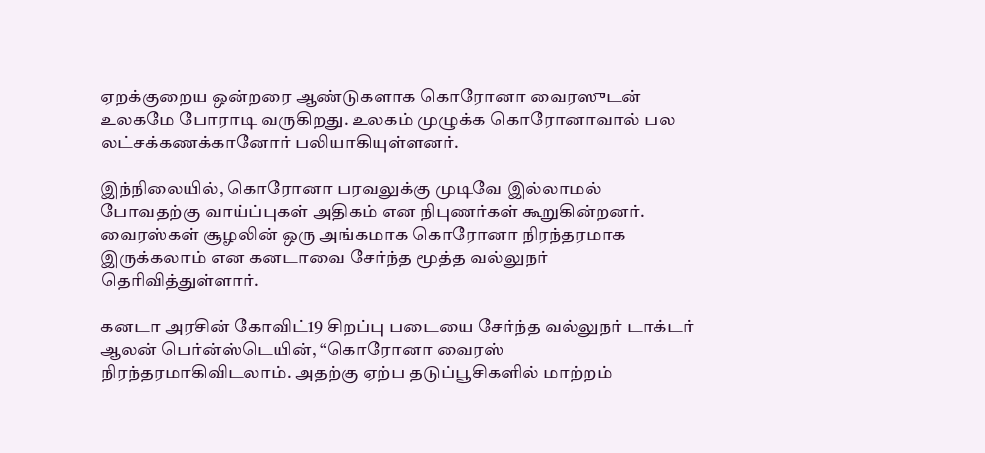ஏறக்குறைய ஒன்றரை ஆண்டுகளாக கொரோனா வைரஸுடன் உலகமே போராடி வருகிறது. உலகம் முழுக்க கொரோனாவால் பல லட்சக்கணக்கானோர் பலியாகியுள்ளனர்.

இந்நிலையில், கொரோனா பரவலுக்கு முடிவே இல்லாமல் போவதற்கு வாய்ப்புகள் அதிகம் என நிபுணர்கள் கூறுகின்றனர். வைரஸ்கள் சூழலின் ஒரு அங்கமாக கொரோனா நிரந்தரமாக இருக்கலாம் என கனடாவை சேர்ந்த மூத்த வல்லுநர் தெரிவித்துள்ளார்.

கனடா அரசின் கோவிட்19 சிறப்பு படையை சேர்ந்த வல்லுநர் டாக்டர் ஆலன் பெர்ன்ஸ்டெயின், “கொரோனா வைரஸ் நிரந்தரமாகிவிடலாம். அதற்கு ஏற்ப தடுப்பூசிகளில் மாற்றம்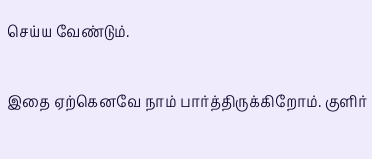செய்ய வேண்டும்.

இதை ஏற்கெனவே நாம் பார்த்திருக்கிறோம். குளிர்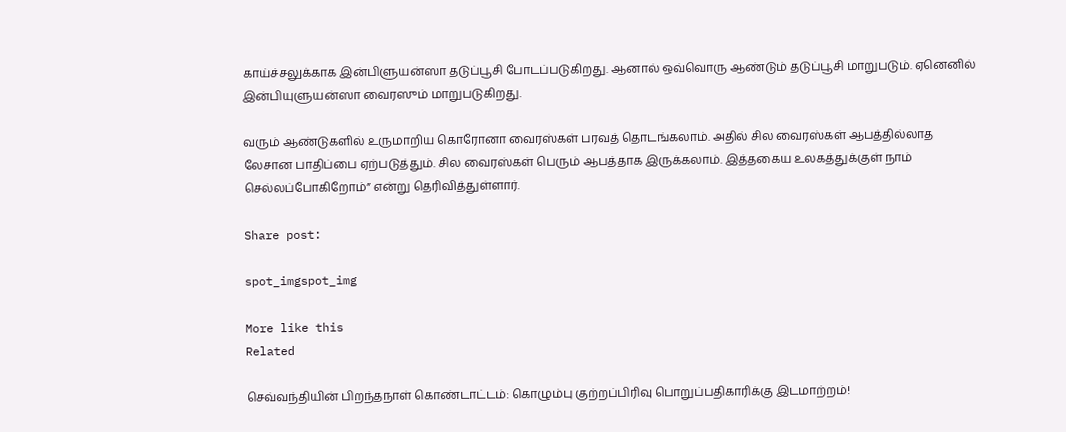காய்ச்சலுக்காக இன்பிளுயன்ஸா தடுப்பூசி போடப்படுகிறது. ஆனால் ஒவ்வொரு ஆண்டும் தடுப்பூசி மாறுபடும். ஏனெனில் இன்பியுளுயன்ஸா வைரஸும் மாறுபடுகிறது.

வரும் ஆண்டுகளில் உருமாறிய கொரோனா வைரஸ்கள் பரவத் தொடங்கலாம். அதில் சில வைரஸ்கள் ஆபத்தில்லாத லேசான பாதிப்பை ஏற்படுத்தும். சில வைரஸ்கள் பெரும் ஆபத்தாக இருக்கலாம். இத்தகைய உலகத்துக்குள் நாம் செல்லப்போகிறோம்” என்று தெரிவித்துள்ளார்.

Share post:

spot_imgspot_img

More like this
Related

செவ்வந்தியின் பிறந்தநாள் கொண்டாட்டம்: கொழும்பு குற்றப்பிரிவு பொறுப்பதிகாரிக்கு இடமாற்றம்!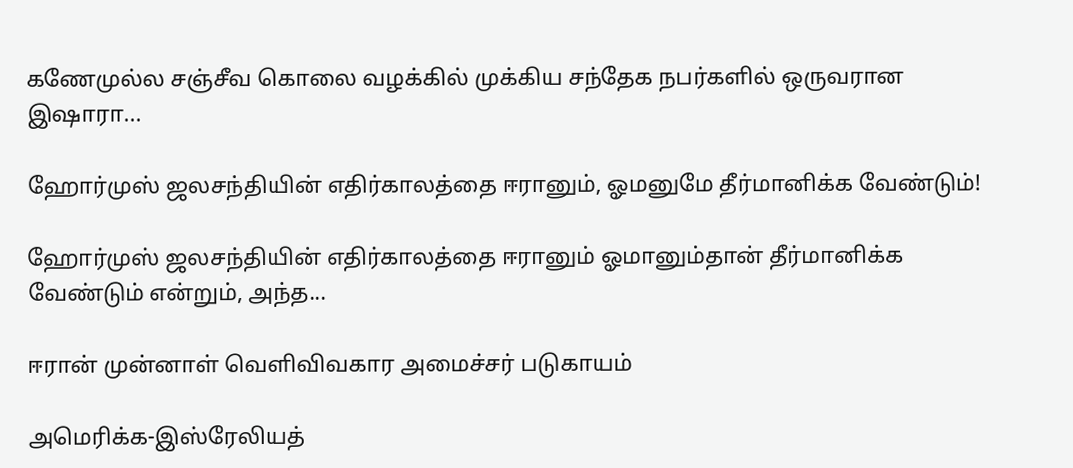கணேமுல்ல சஞ்சீவ கொலை வழக்கில் முக்கிய சந்தேக நபர்களில் ஒருவரான இஷாரா...

ஹோர்முஸ் ஜலசந்தியின் எதிர்காலத்தை ஈரானும், ஓமனுமே தீர்மானிக்க வேண்டும்!

ஹோர்முஸ் ஜலசந்தியின் எதிர்காலத்தை ஈரானும் ஓமானும்தான் தீர்மானிக்க வேண்டும் என்றும், அந்த...

ஈரான் முன்னாள் வெளிவிவகார அமைச்சர் படுகாயம்

அமெரிக்க-இஸ்ரேலியத்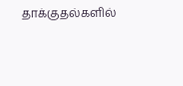தாக்குதல்களில்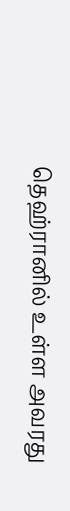தெஹ்ரானில் உள்ள அவரது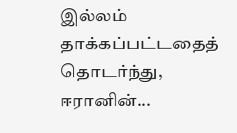இல்லம் தாக்கப்பட்டதைத் தொடர்ந்து, ஈரானின்...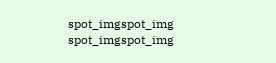spot_imgspot_img
spot_imgspot_img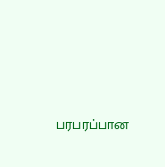பரபரப்பான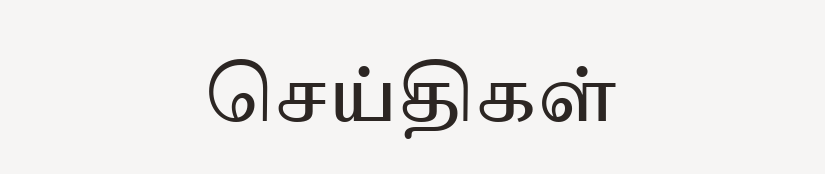செய்திகள்